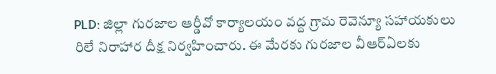PLD: జిల్లా గురజాల ఆర్డీవో కార్యాలయం వద్ద గ్రామ రెవెన్యూ సహాయకులు రిలే నిరాహార దీక్ష నిర్వహించారు. ఈ మేరకు గురజాల వీఆర్ఏలకు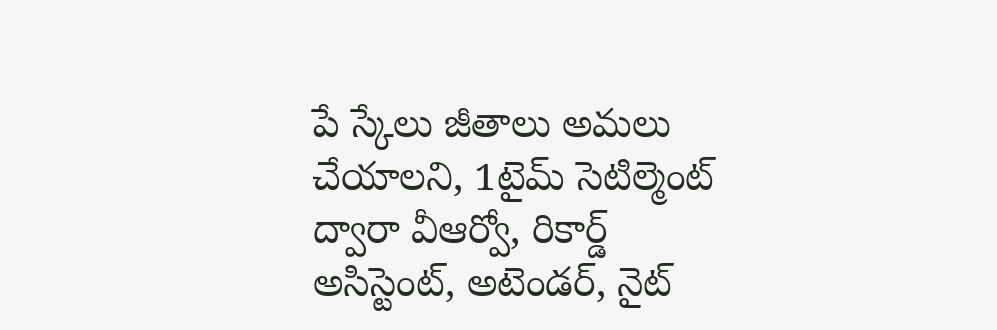పే స్కేలు జీతాలు అమలు చేయాలని, 1టైమ్ సెటిల్మెంట్ ద్వారా వీఆర్వో, రికార్డ్ అసిస్టెంట్, అటెండర్, నైట్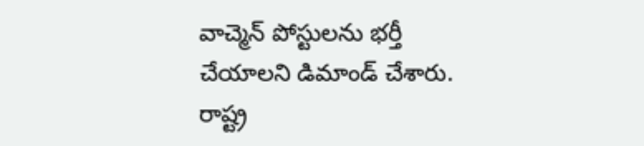వాచ్మెన్ పోస్టులను భర్తీ చేయాలని డిమాండ్ చేశారు. రాష్ట్ర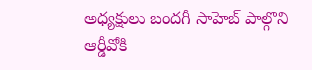అధ్యక్షులు బందగీ సాహెబ్ పాల్గొని ఆర్డీవోకి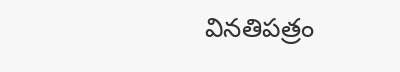వినతిపత్రం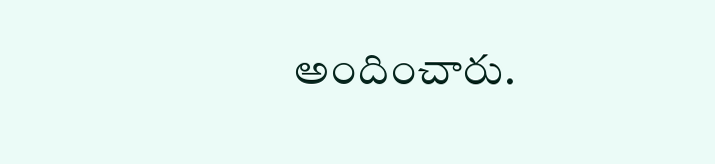అందించారు.